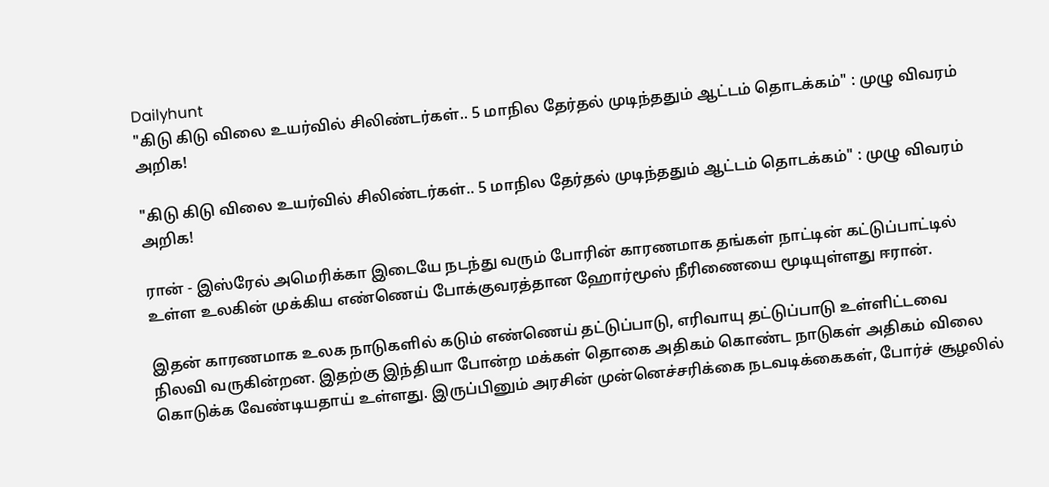Dailyhunt
"கிடு கிடு விலை உயர்வில் சிலிண்டர்கள்.. 5 மாநில தேர்தல் முடிந்ததும் ஆட்டம் தொடக்கம்" : முழு விவரம் அறிக!

"கிடு கிடு விலை உயர்வில் சிலிண்டர்கள்.. 5 மாநில தேர்தல் முடிந்ததும் ஆட்டம் தொடக்கம்" : முழு விவரம் அறிக!

ரான் - இஸ்ரேல் அமெரிக்கா இடையே நடந்து வரும் போரின் காரணமாக தங்கள் நாட்டின் கட்டுப்பாட்டில் உள்ள உலகின் முக்கிய எண்ணெய் போக்குவரத்தான ஹோர்மூஸ் நீரிணையை மூடியுள்ளது ஈரான்.

இதன் காரணமாக உலக நாடுகளில் கடும் எண்ணெய் தட்டுப்பாடு, எரிவாயு தட்டுப்பாடு உள்ளிட்டவை நிலவி வருகின்றன. இதற்கு இந்தியா போன்ற மக்கள் தொகை அதிகம் கொண்ட நாடுகள் அதிகம் விலை கொடுக்க வேண்டியதாய் உள்ளது. இருப்பினும் அரசின் முன்னெச்சரிக்கை நடவடிக்கைகள், போர்ச் சூழலில்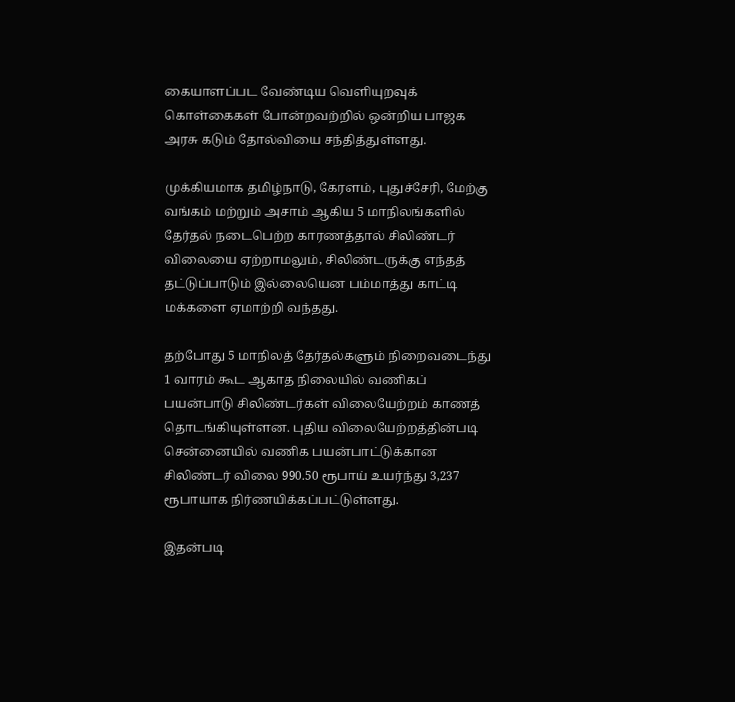கையாளப்பட வேண்டிய வெளியுறவுக் கொள்கைகள் போன்றவற்றில் ஒன்றிய பாஜக அரசு கடும் தோல்வியை சந்தித்துள்ளது.

முக்கியமாக தமிழ்நாடு, கேரளம், புதுச்சேரி, மேற்கு வங்கம் மற்றும் அசாம் ஆகிய 5 மாநிலங்களில் தேர்தல் நடைபெற்ற காரணத்தால் சிலிண்டர் விலையை ஏற்றாமலும், சிலிண்டருக்கு எந்தத் தட்டுப்பாடும் இல்லையென பம்மாத்து காட்டி மக்களை ஏமாற்றி வந்தது.

தற்போது 5 மாநிலத் தேர்தல்களும் நிறைவடைந்து 1 வாரம் கூட ஆகாத நிலையில் வணிகப் பயன்பாடு சிலிண்டர்கள் விலையேற்றம் காணத் தொடங்கியுள்ளன. புதிய விலையேற்றத்தின்படி சென்னையில் வணிக பயன்பாட்டுக்கான சிலிண்டர் விலை 990.50 ரூபாய் உயர்ந்து 3,237 ரூபாயாக நிர்ணயிக்கப்பட்டுள்ளது.

இதன்படி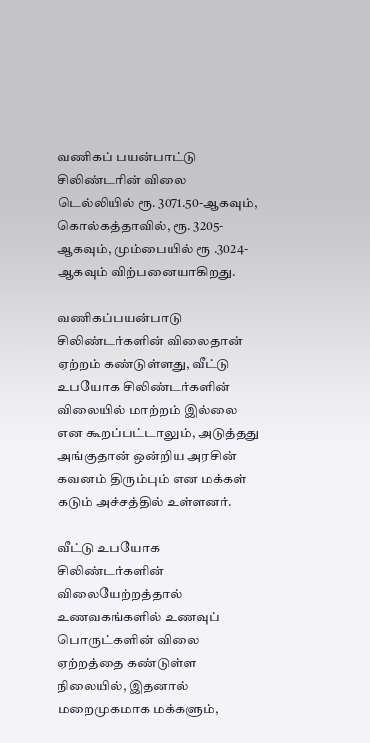வணிகப் பயன்பாட்டு சிலிண்டரின் விலை டெல்லியில் ரூ. 3071.50-ஆகவும், கொல்கத்தாவில், ரூ. 3205-ஆகவும், மும்பையில் ரூ .3024-ஆகவும் விற்பனையாகிறது.

வணிகப்பயன்பாடு சிலிண்டர்களின் விலைதான் ஏற்றம் கண்டுள்ளது, வீட்டு உபயோக சிலிண்டர்களின் விலையில் மாற்றம் இல்லை என கூறப்பட்டாலும், அடுத்தது அங்குதான் ஒன்றிய அரசின் கவனம் திரும்பும் என மக்கள் கடும் அச்சத்தில் உள்ளனர்.

வீட்டு உபயோக சிலிண்டர்களின் விலையேற்றத்தால் உணவகங்களில் உணவுப் பொருட்களின் விலை ஏற்றத்தை கண்டுள்ள நிலையில், இதனால் மறைமுகமாக மக்களும்,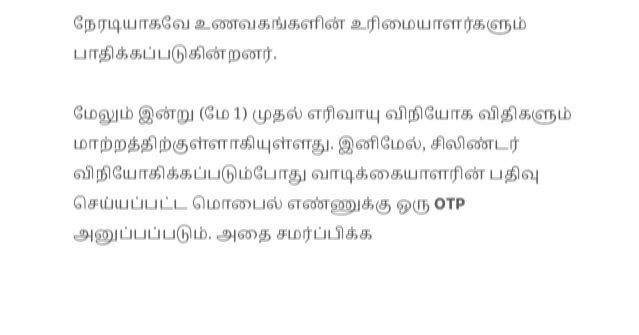நேரடியாகவே உணவகங்களின் உரிமையாளர்களும் பாதிக்கப்படுகின்றனர்.

மேலும் இன்று (மே 1) முதல் எரிவாயு விநியோக விதிகளும் மாற்றத்திற்குள்ளாகியுள்ளது. இனிமேல், சிலிண்டர் விநியோகிக்கப்படும்போது வாடிக்கையாளரின் பதிவு செய்யப்பட்ட மொபைல் எண்ணுக்கு ஒரு OTP அனுப்பப்படும். அதை சமர்ப்பிக்க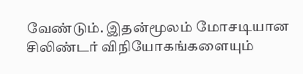வேண்டும். இதன்மூலம் மோசடியான சிலிண்டர் விநியோகங்களையும்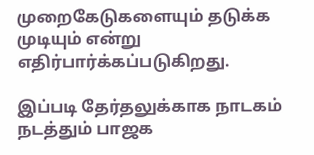முறைகேடுகளையும் தடுக்க முடியும் என்று எதிர்பார்க்கப்படுகிறது.

இப்படி தேர்தலுக்காக நாடகம் நடத்தும் பாஜக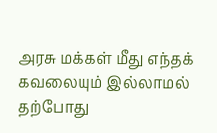அரசு மக்கள் மீது எந்தக் கவலையும் இல்லாமல் தற்போது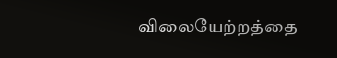விலையேற்றத்தை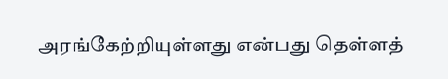அரங்கேற்றியுள்ளது என்பது தெள்ளத்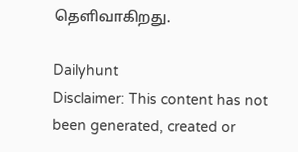தெளிவாகிறது.

Dailyhunt
Disclaimer: This content has not been generated, created or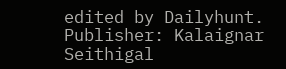edited by Dailyhunt. Publisher: Kalaignar Seithigal